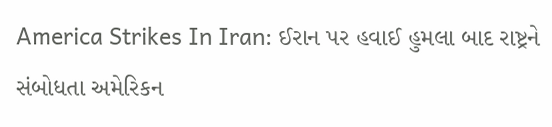America Strikes In Iran: ઈરાન પર હવાઈ હુમલા બાદ રાષ્ટ્રને સંબોધતા અમેરિકન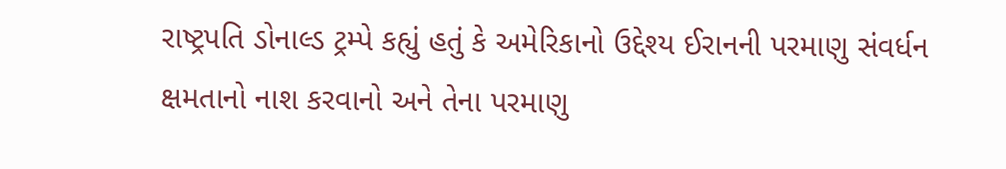રાષ્ટ્રપતિ ડોનાલ્ડ ટ્રમ્પે કહ્યું હતું કે અમેરિકાનો ઉદ્દેશ્ય ઈરાનની પરમાણુ સંવર્ધન ક્ષમતાનો નાશ કરવાનો અને તેના પરમાણુ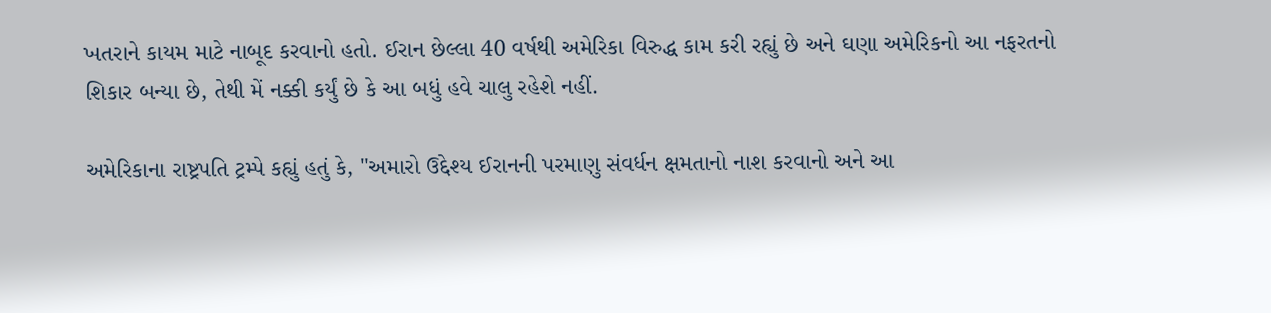ખતરાને કાયમ માટે નાબૂદ કરવાનો હતો. ઈરાન છેલ્લા 40 વર્ષથી અમેરિકા વિરુદ્ધ કામ કરી રહ્યું છે અને ઘણા અમેરિકનો આ નફરતનો શિકાર બન્યા છે, તેથી મેં નક્કી કર્યું છે કે આ બધું હવે ચાલુ રહેશે નહીં.

અમેરિકાના રાષ્ટ્રપતિ ટ્રમ્પે કહ્યું હતું કે, "અમારો ઉદ્દેશ્ય ઈરાનની પરમાણુ સંવર્ધન ક્ષમતાનો નાશ કરવાનો અને આ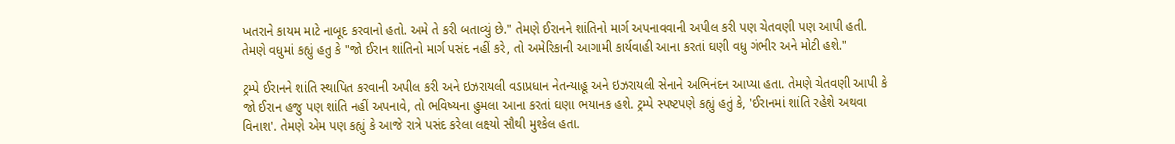ખતરાને કાયમ માટે નાબૂદ કરવાનો હતો. અમે તે કરી બતાવ્યું છે." તેમણે ઈરાનને શાંતિનો માર્ગ અપનાવવાની અપીલ કરી પણ ચેતવણી પણ આપી હતી. તેમણે વધુમાં કહ્યું હતુ કે "જો ઈરાન શાંતિનો માર્ગ પસંદ નહીં કરે, તો અમેરિકાની આગામી કાર્યવાહી આના કરતાં ઘણી વધુ ગંભીર અને મોટી હશે."

ટ્રમ્પે ઈરાનને શાંતિ સ્થાપિત કરવાની અપીલ કરી અને ઇઝરાયલી વડાપ્રધાન નેતન્યાહૂ અને ઇઝરાયલી સેનાને અભિનંદન આપ્યા હતા. તેમણે ચેતવણી આપી કે જો ઈરાન હજુ પણ શાંતિ નહીં અપનાવે, તો ભવિષ્યના હુમલા આના કરતાં ઘણા ભયાનક હશે. ટ્રમ્પે સ્પષ્ટપણે કહ્યું હતું કે, 'ઈરાનમાં શાંતિ રહેશે અથવા વિનાશ'. તેમણે એમ પણ કહ્યું કે આજે રાત્રે પસંદ કરેલા લક્ષ્યો સૌથી મુશ્કેલ હતા.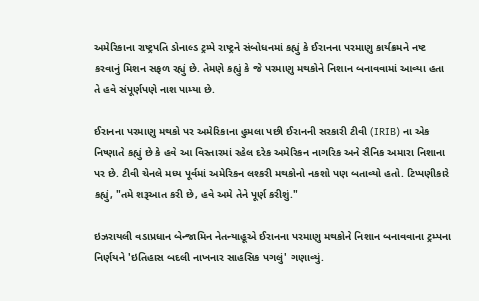અમેરિકાના રાષ્ટ્રપતિ ડોનાલ્ડ ટ્રમ્પે રાષ્ટ્રને સંબોધનમાં કહ્યું કે ઈરાનના પરમાણુ કાર્યક્રમને નષ્ટ કરવાનું મિશન સફળ રહ્યું છે. તેમણે કહ્યું કે જે પરમાણુ મથકોને નિશાન બનાવવામાં આવ્યા હતા તે હવે સંપૂર્ણપણે નાશ પામ્યા છે.

ઈરાનના પરમાણુ મથકો પર અમેરિકાના હુમલા પછી ઈરાનની સરકારી ટીવી (IRIB) ના એક નિષ્ણાતે કહ્યું છે કે હવે આ વિસ્તારમાં રહેલ દરેક અમેરિકન નાગરિક અને સૈનિક અમારા નિશાના પર છે. ટીવી ચેનલે મધ્ય પૂર્વમાં અમેરિકન લશ્કરી મથકોનો નકશો પણ બતાવ્યો હતો. ટિપ્પણીકારે કહ્યું, "તમે શરૂઆત કરી છે, હવે અમે તેને પૂર્ણ કરીશું."

ઇઝરાયલી વડાપ્રધાન બેન્જામિન નેતન્યાહૂએ ઈરાનના પરમાણુ મથકોને નિશાન બનાવવાના ટ્રમ્પના નિર્ણયને 'ઇતિહાસ બદલી નાખનાર સાહસિક પગલું' ગણાવ્યું.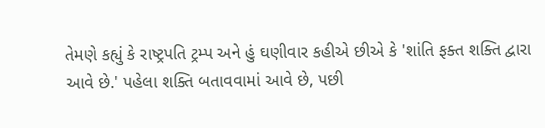તેમણે કહ્યું કે રાષ્ટ્રપતિ ટ્રમ્પ અને હું ઘણીવાર કહીએ છીએ કે 'શાંતિ ફક્ત શક્તિ દ્વારા આવે છે.' પહેલા શક્તિ બતાવવામાં આવે છે, પછી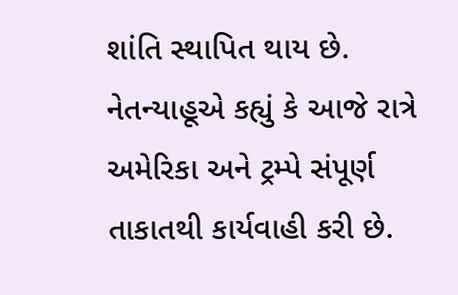શાંતિ સ્થાપિત થાય છે. નેતન્યાહૂએ કહ્યું કે આજે રાત્રે અમેરિકા અને ટ્રમ્પે સંપૂર્ણ તાકાતથી કાર્યવાહી કરી છે.